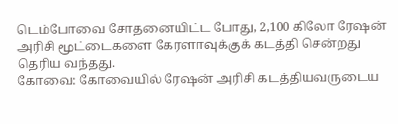டெம்போவை சோதனையிட்ட போது, 2,100 கிலோ ரேஷன் அரிசி மூட்டைகளை கேரளாவுக்குக் கடத்தி சென்றது தெரிய வந்தது.
கோவை: கோவையில் ரேஷன் அரிசி கடத்தியவருடைய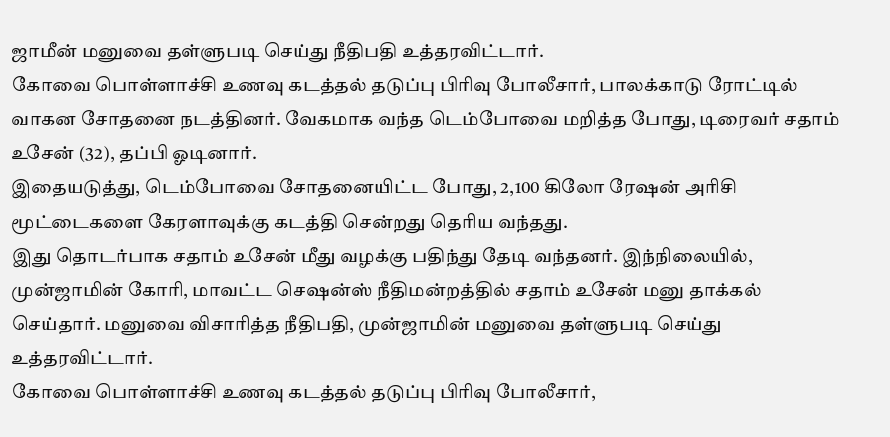ஜாமீன் மனுவை தள்ளுபடி செய்து நீதிபதி உத்தரவிட்டார்.
கோவை பொள்ளாச்சி உணவு கடத்தல் தடுப்பு பிரிவு போலீசார், பாலக்காடு ரோட்டில் வாகன சோதனை நடத்தினர். வேகமாக வந்த டெம்போவை மறித்த போது, டிரைவர் சதாம் உசேன் (32), தப்பி ஓடினார்.
இதையடுத்து, டெம்போவை சோதனையிட்ட போது, 2,100 கிலோ ரேஷன் அரிசி மூட்டைகளை கேரளாவுக்கு கடத்தி சென்றது தெரிய வந்தது.
இது தொடர்பாக சதாம் உசேன் மீது வழக்கு பதிந்து தேடி வந்தனர். இந்நிலையில், முன்ஜாமின் கோரி, மாவட்ட செஷன்ஸ் நீதிமன்றத்தில் சதாம் உசேன் மனு தாக்கல் செய்தார். மனுவை விசாரித்த நீதிபதி, முன்ஜாமின் மனுவை தள்ளுபடி செய்து உத்தரவிட்டார்.
கோவை பொள்ளாச்சி உணவு கடத்தல் தடுப்பு பிரிவு போலீசார்,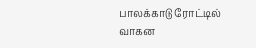பாலக்காடு ரோட்டில் வாகன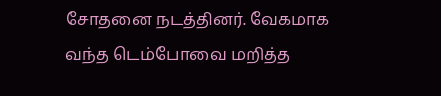சோதனை நடத்தினர். வேகமாக வந்த டெம்போவை மறித்த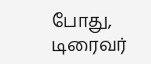போது, டிரைவர்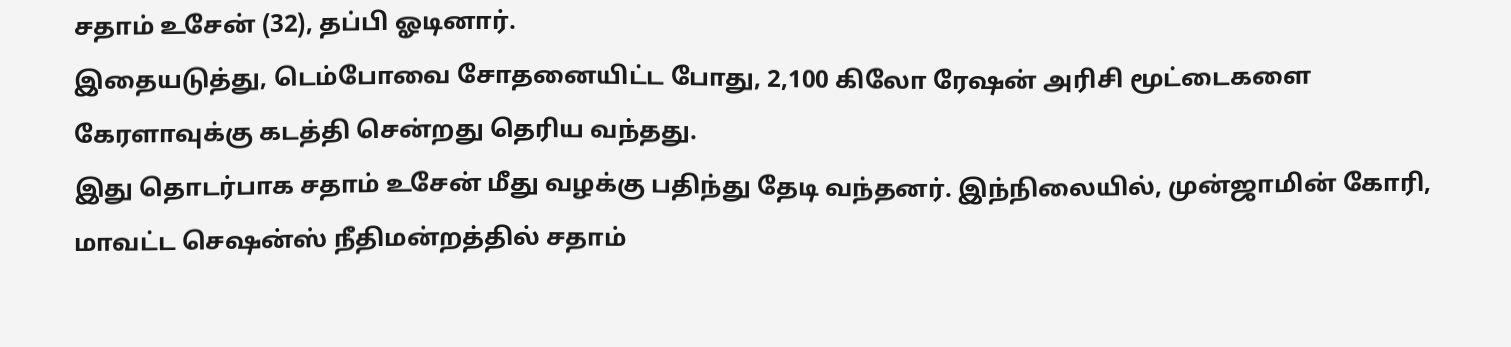சதாம் உசேன் (32), தப்பி ஓடினார்.
இதையடுத்து, டெம்போவை சோதனையிட்ட போது, 2,100 கிலோ ரேஷன் அரிசி மூட்டைகளை கேரளாவுக்கு கடத்தி சென்றது தெரிய வந்தது.
இது தொடர்பாக சதாம் உசேன் மீது வழக்கு பதிந்து தேடி வந்தனர். இந்நிலையில், முன்ஜாமின் கோரி, மாவட்ட செஷன்ஸ் நீதிமன்றத்தில் சதாம்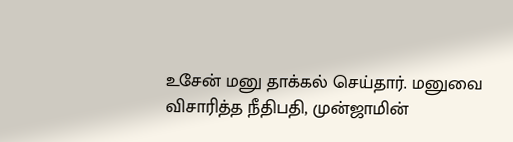உசேன் மனு தாக்கல் செய்தார். மனுவை விசாரித்த நீதிபதி, முன்ஜாமின்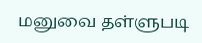மனுவை தள்ளுபடி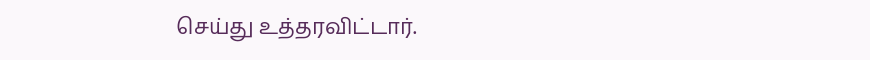செய்து உத்தரவிட்டார்.